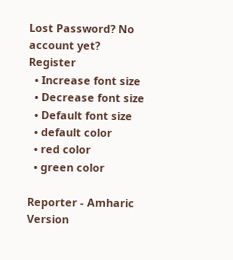Lost Password? No account yet? Register
  • Increase font size
  • Decrease font size
  • Default font size
  • default color
  • red color
  • green color

Reporter - Amharic Version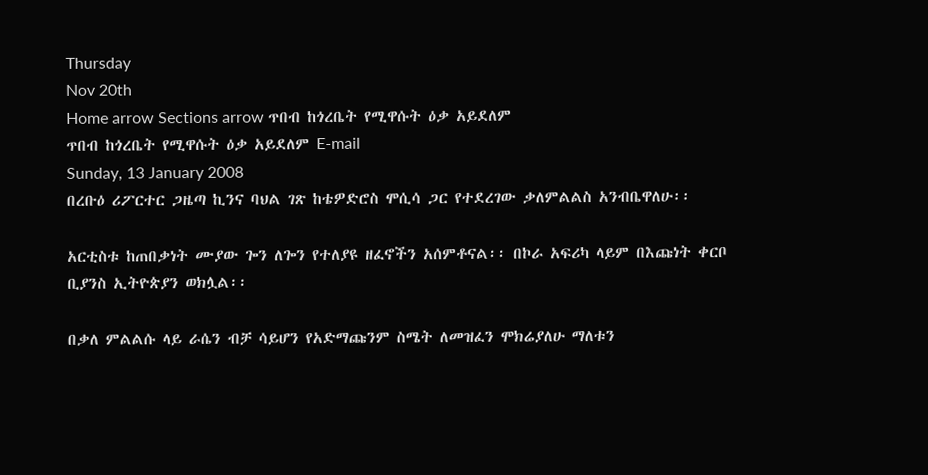Thursday
Nov 20th
Home arrow Sections arrow ጥበብ ከጎረቤት የሚዋሱት ዕቃ አይደለም
ጥበብ ከጎረቤት የሚዋሱት ዕቃ አይደለም E-mail
Sunday, 13 January 2008
በረቡዕ ሪፖርተር ጋዜጣ ኪንና ባህል ገጽ ከቴዎድሮስ ሞሲሳ ጋር የተደረገው ቃለምልልስ አንብቤዋለሁ፡፡

አርቲስቱ ከጠበቃነት ሙያው ጐን ለጐን የተለያዩ ዘፈኖችን አሰምቶናል፡፡ በኮራ አፍሪካ ላይም በእጩነት ቀርቦ ቢያንስ ኢትዮጵያን ወክሏል፡፡

በቃለ ምልልሱ ላይ ራሴን ብቻ ሳይሆን የአድማጩንም ስሜት ለመዝፈን ሞክሬያለሁ ማለቱን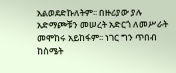አልወደድኩለትም፡፡ በዙሪያው ያሉ አድማጮቹን መሠረት አድርጎ ለመሥራት መሞከሩ አይከፋም፡፡ ነገር ግን ጥበብ ከስሜት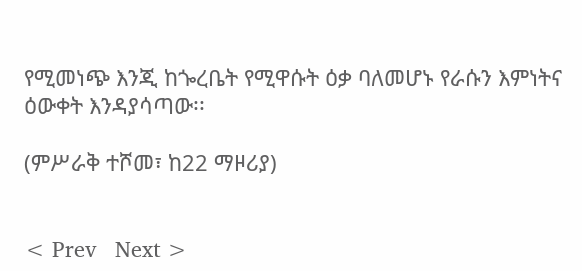የሚመነጭ እንጂ ከጐረቤት የሚዋሱት ዕቃ ባለመሆኑ የራሱን እምነትና ዕውቀት እንዳያሳጣው፡፡

(ምሥራቅ ተሾመ፣ ከ22 ማዞሪያ)


< Prev   Next >